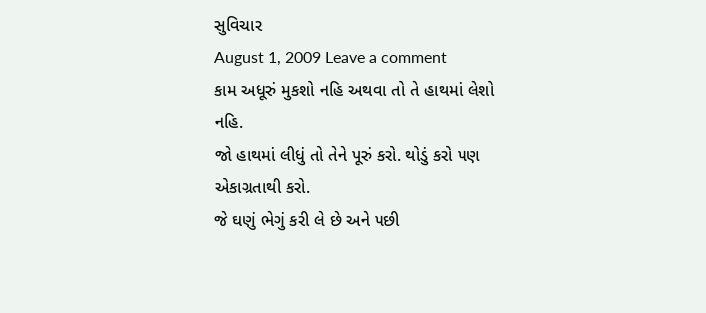સુવિચાર
August 1, 2009 Leave a comment
કામ અધૂરું મુકશો નહિ અથવા તો તે હાથમાં લેશો નહિ.
જો હાથમાં લીધું તો તેને પૂરું કરો. થોડું કરો ૫ણ એકાગ્રતાથી કરો.
જે ઘણું ભેગું કરી લે છે અને ૫છી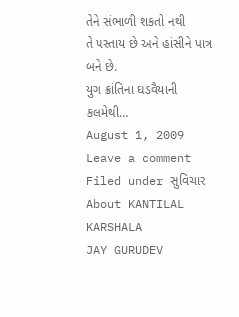તેને સંભાળી શકતો નથી
તે ૫સ્તાય છે અને હાંસીને પાત્ર બને છે.
યુગ ક્રાંતિના ઘડવૈયાની કલમેથી…
August 1, 2009 Leave a comment
Filed under સુવિચાર
About KANTILAL KARSHALA
JAY GURUDEV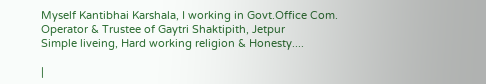Myself Kantibhai Karshala, I working in Govt.Office Com. Operator & Trustee of Gaytri Shaktipith, Jetpur
Simple liveing, Hard working religion & Honesty....

|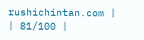rushichintan.com |
| 81/100 |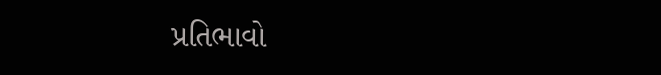પ્રતિભાવો